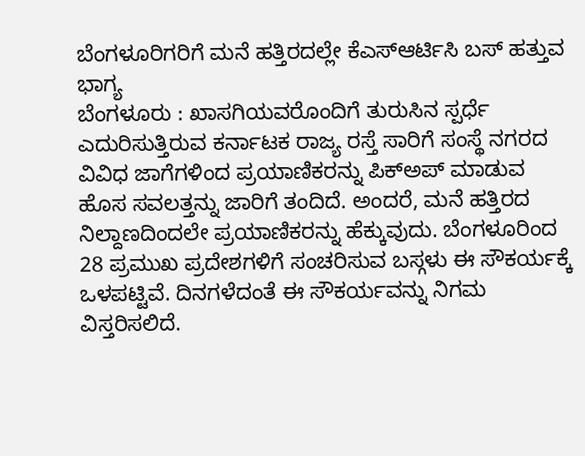ಬೆಂಗಳೂರಿಗರಿಗೆ ಮನೆ ಹತ್ತಿರದಲ್ಲೇ ಕೆಎಸ್ಆರ್ಟಿಸಿ ಬಸ್ ಹತ್ತುವ ಭಾಗ್ಯ
ಬೆಂಗಳೂರು : ಖಾಸಗಿಯವರೊಂದಿಗೆ ತುರುಸಿನ ಸ್ಪರ್ಧೆ ಎದುರಿಸುತ್ತಿರುವ ಕರ್ನಾಟಕ ರಾಜ್ಯ ರಸ್ತೆ ಸಾರಿಗೆ ಸಂಸ್ಥೆ ನಗರದ ವಿವಿಧ ಜಾಗೆಗಳಿಂದ ಪ್ರಯಾಣಿಕರನ್ನು ಪಿಕ್ಅಪ್ ಮಾಡುವ ಹೊಸ ಸವಲತ್ತನ್ನು ಜಾರಿಗೆ ತಂದಿದೆ. ಅಂದರೆ, ಮನೆ ಹತ್ತಿರದ ನಿಲ್ದಾಣದಿಂದಲೇ ಪ್ರಯಾಣಿಕರನ್ನು ಹೆಕ್ಕುವುದು. ಬೆಂಗಳೂರಿಂದ 28 ಪ್ರಮುಖ ಪ್ರದೇಶಗಳಿಗೆ ಸಂಚರಿಸುವ ಬಸ್ಗಳು ಈ ಸೌಕರ್ಯಕ್ಕೆ ಒಳಪಟ್ಟಿವೆ. ದಿನಗಳೆದಂತೆ ಈ ಸೌಕರ್ಯವನ್ನು ನಿಗಮ ವಿಸ್ತರಿಸಲಿದೆ.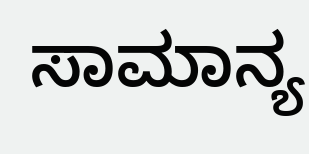ಸಾಮಾನ್ಯ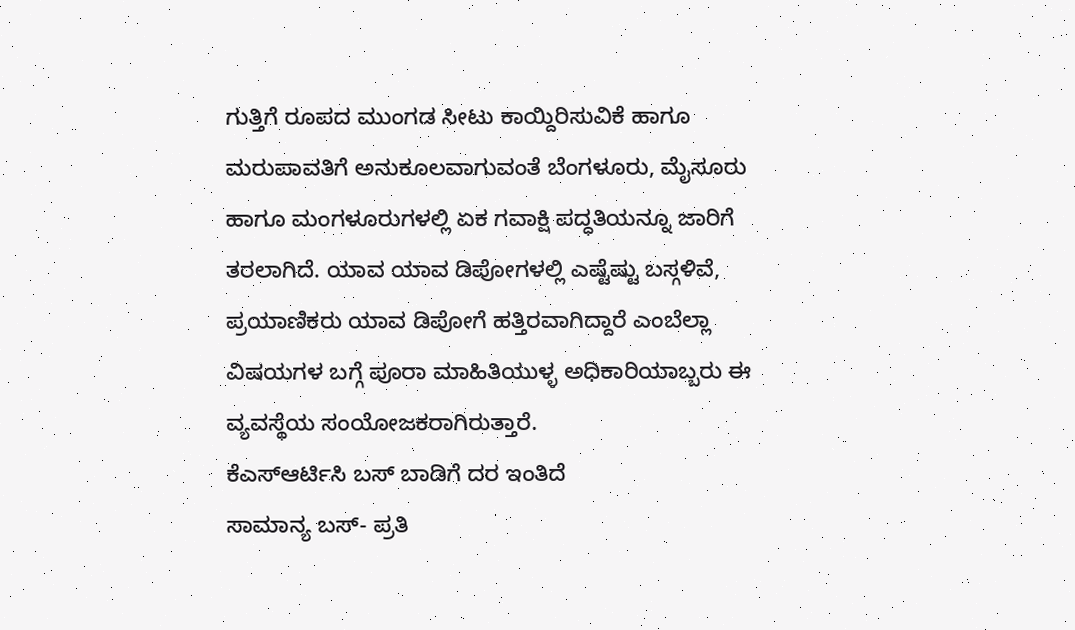ಗುತ್ತಿಗೆ ರೂಪದ ಮುಂಗಡ ಸೀಟು ಕಾಯ್ದಿರಿಸುವಿಕೆ ಹಾಗೂ ಮರುಪಾವತಿಗೆ ಅನುಕೂಲವಾಗುವಂತೆ ಬೆಂಗಳೂರು, ಮೈಸೂರು ಹಾಗೂ ಮಂಗಳೂರುಗಳಲ್ಲಿ ಏಕ ಗವಾಕ್ಷಿ ಪದ್ಧತಿಯನ್ನೂ ಜಾರಿಗೆ ತರಲಾಗಿದೆ. ಯಾವ ಯಾವ ಡಿಪೋಗಳಲ್ಲಿ ಎಷ್ಟೆಷ್ಟು ಬಸ್ಗಳಿವೆ, ಪ್ರಯಾಣಿಕರು ಯಾವ ಡಿಪೋಗೆ ಹತ್ತಿರವಾಗಿದ್ದಾರೆ ಎಂಬೆಲ್ಲಾ ವಿಷಯಗಳ ಬಗ್ಗೆ ಪೂರಾ ಮಾಹಿತಿಯುಳ್ಳ ಅಧಿಕಾರಿಯಾಬ್ಬರು ಈ ವ್ಯವಸ್ಥೆಯ ಸಂಯೋಜಕರಾಗಿರುತ್ತಾರೆ.
ಕೆಎಸ್ಆರ್ಟಿಸಿ ಬಸ್ ಬಾಡಿಗೆ ದರ ಇಂತಿದೆ
ಸಾಮಾನ್ಯ ಬಸ್- ಪ್ರತಿ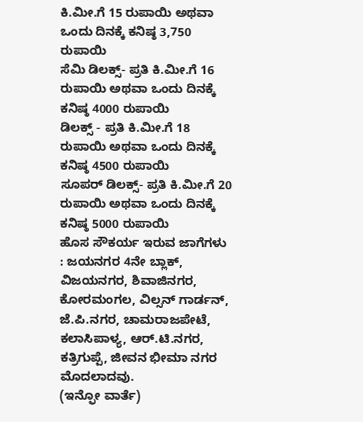ಕಿ.ಮೀ.ಗೆ 15 ರುಪಾಯಿ ಅಥವಾ ಒಂದು ದಿನಕ್ಕೆ ಕನಿಷ್ಠ 3,750 ರುಪಾಯಿ
ಸೆಮಿ ಡಿಲಕ್ಸ್- ಪ್ರತಿ ಕಿ.ಮೀ.ಗೆ 16 ರುಪಾಯಿ ಅಥವಾ ಒಂದು ದಿನಕ್ಕೆ ಕನಿಷ್ಠ 4000 ರುಪಾಯಿ
ಡಿಲಕ್ಸ್ - ಪ್ರತಿ ಕಿ.ಮೀ.ಗೆ 18 ರುಪಾಯಿ ಅಥವಾ ಒಂದು ದಿನಕ್ಕೆ ಕನಿಷ್ಠ 4500 ರುಪಾಯಿ
ಸೂಪರ್ ಡಿಲಕ್ಸ್- ಪ್ರತಿ ಕಿ.ಮೀ.ಗೆ 20 ರುಪಾಯಿ ಅಥವಾ ಒಂದು ದಿನಕ್ಕೆ ಕನಿಷ್ಠ 5000 ರುಪಾಯಿ
ಹೊಸ ಸೌಕರ್ಯ ಇರುವ ಜಾಗೆಗಳು : ಜಯನಗರ 4ನೇ ಬ್ಲಾಕ್, ವಿಜಯನಗರ, ಶಿವಾಜಿನಗರ, ಕೋರಮಂಗಲ, ವಿಲ್ಸನ್ ಗಾರ್ಡನ್, ಜೆ.ಪಿ.ನಗರ, ಚಾಮರಾಜಪೇಟೆ, ಕಲಾಸಿಪಾಳ್ಯ, ಆರ್.ಟಿ.ನಗರ, ಕತ್ರಿಗುಪ್ಪೆ, ಜೀವನ ಭೀಮಾ ನಗರ ಮೊದಲಾದವು.
(ಇನ್ಫೋ ವಾರ್ತೆ)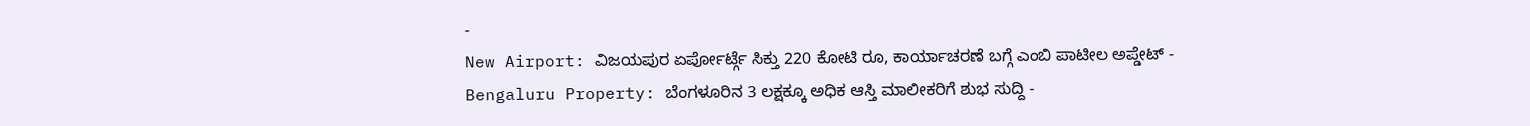-
New Airport: ವಿಜಯಪುರ ಏರ್ಪೋರ್ಟ್ಗೆ ಸಿಕ್ತು 220 ಕೋಟಿ ರೂ, ಕಾರ್ಯಾಚರಣೆ ಬಗ್ಗೆ ಎಂಬಿ ಪಾಟೀಲ ಅಪ್ಡೇಟ್ -
Bengaluru Property: ಬೆಂಗಳೂರಿನ 3 ಲಕ್ಷಕ್ಕೂ ಅಧಿಕ ಆಸ್ತಿ ಮಾಲೀಕರಿಗೆ ಶುಭ ಸುದ್ದಿ -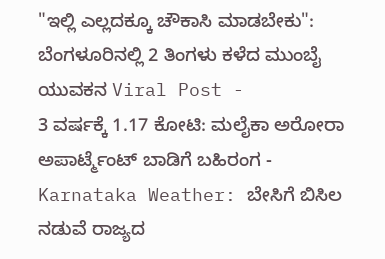"ಇಲ್ಲಿ ಎಲ್ಲದಕ್ಕೂ ಚೌಕಾಸಿ ಮಾಡಬೇಕು": ಬೆಂಗಳೂರಿನಲ್ಲಿ 2 ತಿಂಗಳು ಕಳೆದ ಮುಂಬೈ ಯುವಕನ Viral Post -
3 ವರ್ಷಕ್ಕೆ 1.17 ಕೋಟಿ: ಮಲೈಕಾ ಅರೋರಾ ಅಪಾರ್ಟ್ಮೆಂಟ್ ಬಾಡಿಗೆ ಬಹಿರಂಗ -
Karnataka Weather: ಬೇಸಿಗೆ ಬಿಸಿಲ ನಡುವೆ ರಾಜ್ಯದ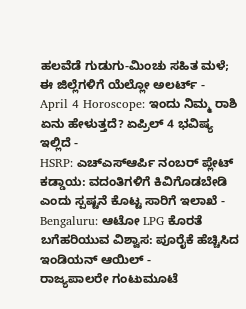ಹಲವೆಡೆ ಗುಡುಗು-ಮಿಂಚು ಸಹಿತ ಮಳೆ; ಈ ಜಿಲ್ಲೆಗಳಿಗೆ ಯೆಲ್ಲೋ ಅಲರ್ಟ್ -
April 4 Horoscope: ಇಂದು ನಿಮ್ಮ ರಾಶಿ ಏನು ಹೇಳುತ್ತದೆ? ಏಪ್ರಿಲ್ 4 ಭವಿಷ್ಯ ಇಲ್ಲಿದೆ -
HSRP: ಎಚ್ಎಸ್ಆರ್ಪಿ ನಂಬರ್ ಪ್ಲೇಟ್ ಕಡ್ಡಾಯ: ವದಂತಿಗಳಿಗೆ ಕಿವಿಗೊಡಬೇಡಿ ಎಂದು ಸ್ಪಷ್ಟನೆ ಕೊಟ್ಟ ಸಾರಿಗೆ ಇಲಾಖೆ -
Bengaluru: ಆಟೋ LPG ಕೊರತೆ ಬಗೆಹರಿಯುವ ವಿಶ್ವಾಸ: ಪೂರೈಕೆ ಹೆಚ್ಚಿಸಿದ ಇಂಡಿಯನ್ ಆಯಿಲ್ -
ರಾಜ್ಯಪಾಲರೇ ಗಂಟುಮೂಟೆ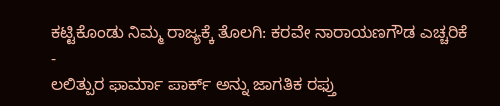ಕಟ್ಟಿಕೊಂಡು ನಿಮ್ಮ ರಾಜ್ಯಕ್ಕೆ ತೊಲಗಿ: ಕರವೇ ನಾರಾಯಣಗೌಡ ಎಚ್ಚರಿಕೆ -
ಲಲಿತ್ಪುರ ಫಾರ್ಮಾ ಪಾರ್ಕ್ ಅನ್ನು ಜಾಗತಿಕ ರಫ್ತು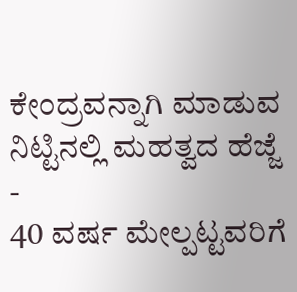ಕೇಂದ್ರವನ್ನಾಗಿ ಮಾಡುವ ನಿಟ್ಟಿನಲ್ಲಿ ಮಹತ್ವದ ಹೆಜ್ಜೆ -
40 ವರ್ಷ ಮೇಲ್ಪಟ್ಟವರಿಗೆ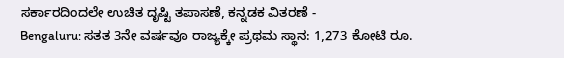ಸರ್ಕಾರದಿಂದಲೇ ಉಚಿತ ದೃಷ್ಟಿ ತಪಾಸಣೆ, ಕನ್ನಡಕ ವಿತರಣೆ -
Bengaluru: ಸತತ 3ನೇ ವರ್ಷವೂ ರಾಜ್ಯಕ್ಕೇ ಪ್ರಥಮ ಸ್ಥಾನ: 1,273 ಕೋಟಿ ರೂ.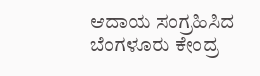ಆದಾಯ ಸಂಗ್ರಹಿಸಿದ ಬೆಂಗಳೂರು ಕೇಂದ್ರ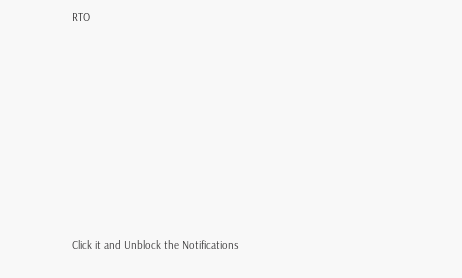RTO












Click it and Unblock the Notifications